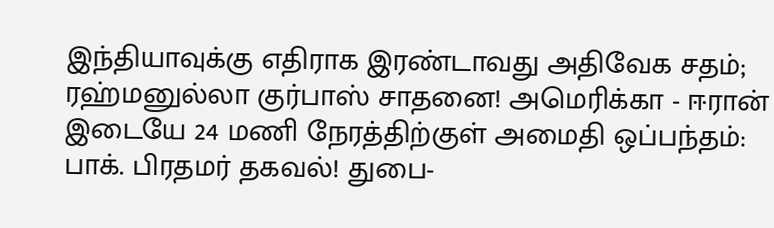இந்தியாவுக்கு எதிராக இரண்டாவது அதிவேக சதம்; ரஹ்மனுல்லா குர்பாஸ் சாதனை! அமெரிக்கா - ஈரான் இடையே 24 மணி நேரத்திற்குள் அமைதி ஒப்பந்தம்: பாக். பிரதமர் தகவல்! துபை-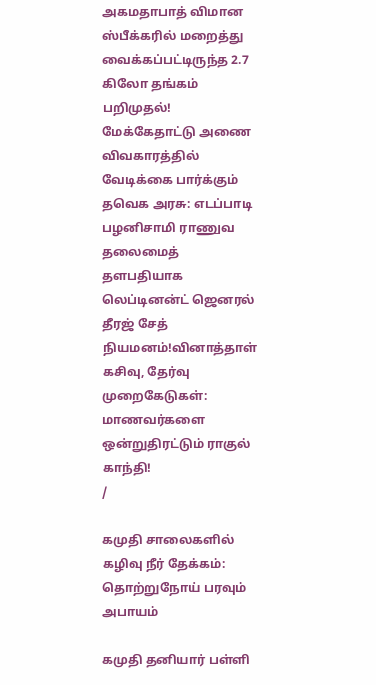அகமதாபாத் விமான ஸ்பீக்கரில் மறைத்து வைக்கப்பட்டிருந்த 2.7 கிலோ தங்கம் பறிமுதல்! மேக்கேதாட்டு அணை விவகாரத்தில் வேடிக்கை பார்க்கும் தவெக அரசு: எடப்பாடி பழனிசாமி ராணுவ தலைமைத் தளபதியாக லெப்டினன்ட் ஜெனரல் தீரஜ் சேத் நியமனம்!வினாத்தாள் கசிவு, தேர்வு முறைகேடுகள்: மாணவர்களை ஒன்றுதிரட்டும் ராகுல் காந்தி!
/

கமுதி சாலைகளில் கழிவு நீர் தேக்கம்: தொற்றுநோய் பரவும் அபாயம்

கமுதி தனியார் பள்ளி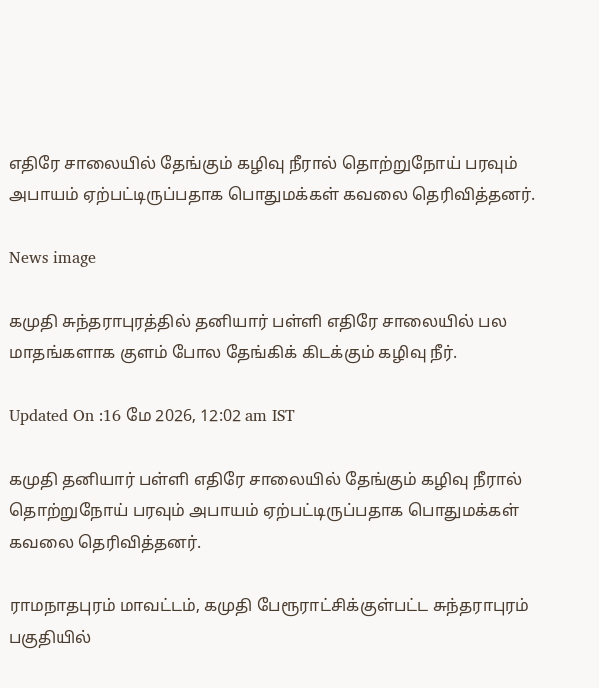எதிரே சாலையில் தேங்கும் கழிவு நீரால் தொற்றுநோய் பரவும் அபாயம் ஏற்பட்டிருப்பதாக பொதுமக்கள் கவலை தெரிவித்தனர்.

News image

கமுதி சுந்தராபுரத்தில் தனியார் பள்ளி எதிரே சாலையில் பல மாதங்களாக குளம் போல தேங்கிக் கிடக்கும் கழிவு நீர்.

Updated On :16 மே 2026, 12:02 am IST

கமுதி தனியார் பள்ளி எதிரே சாலையில் தேங்கும் கழிவு நீரால் தொற்றுநோய் பரவும் அபாயம் ஏற்பட்டிருப்பதாக பொதுமக்கள் கவலை தெரிவித்தனர்.

ராமநாதபுரம் மாவட்டம், கமுதி பேரூராட்சிக்குள்பட்ட சுந்தராபுரம் பகுதியில்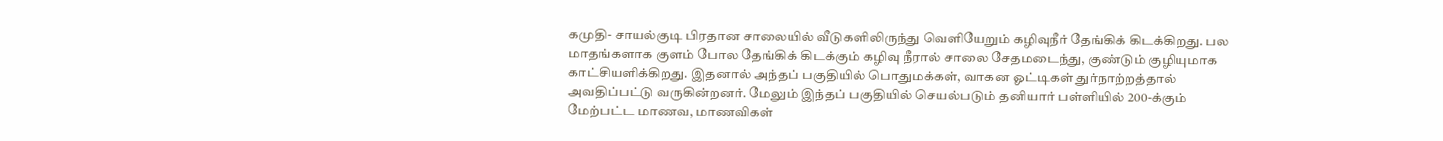கமுதி- சாயல்குடி பிரதான சாலையில் வீடுகளிலிருந்து வெளியேறும் கழிவுநீர் தேங்கிக் கிடக்கிறது. பல மாதங்களாக குளம் போல தேங்கிக் கிடக்கும் கழிவு நீரால் சாலை சேதமடைந்து, குண்டும் குழியுமாக காட்சியளிக்கிறது. இதனால் அந்தப் பகுதியில் பொதுமக்கள், வாகன ஓட்டிகள் துர்நாற்றத்தால் அவதிப்பட்டு வருகின்றனர். மேலும் இந்தப் பகுதியில் செயல்படும் தனியார் பள்ளியில் 200-க்கும் மேற்பட்ட மாணவ, மாணவிகள்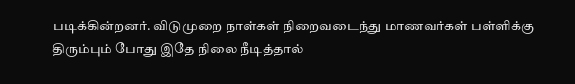படிக்கின்றனர். விடுமுறை நாள்கள் நிறைவடைந்து மாணவர்கள் பள்ளிக்கு திரும்பும் போது இதே நிலை நீடித்தால்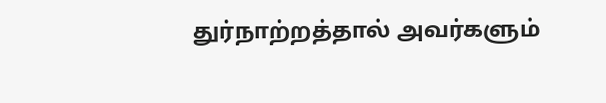துர்நாற்றத்தால் அவர்களும்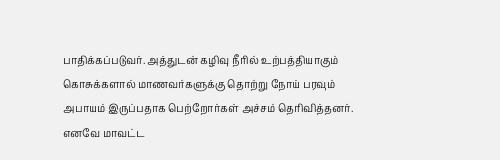பாதிக்கப்படுவர். அத்துடன் கழிவு நீரில் உற்பத்தியாகும் கொசுக்களால் மாணவர்களுக்கு தொற்று நோய் பரவும் அபாயம் இருப்பதாக பெற்றோர்கள் அச்சம் தெரிவித்தனர். எனவே மாவட்ட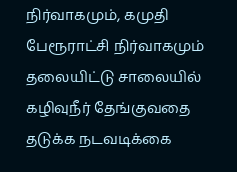நிர்வாகமும், கமுதி பேரூராட்சி நிர்வாகமும் தலையிட்டு சாலையில் கழிவுநீர் தேங்குவதை தடுக்க நடவடிக்கை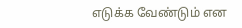எடுக்க வேண்டும் என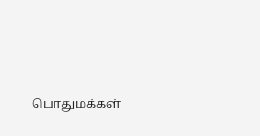பொதுமக்கள்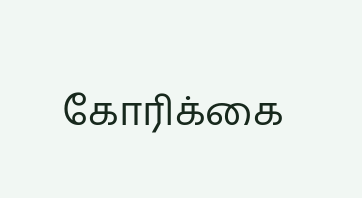கோரிக்கை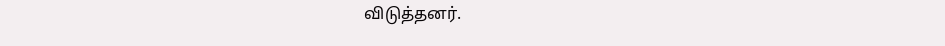விடுத்தனர்.